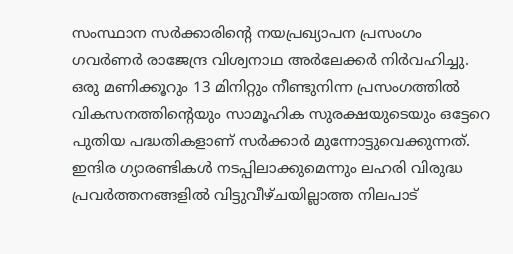സംസ്ഥാന സർക്കാരിന്റെ നയപ്രഖ്യാപന പ്രസംഗം ഗവർണർ രാജേന്ദ്ര വിശ്വനാഥ അർലേക്കർ നിർവഹിച്ചു. ഒരു മണിക്കൂറും 13 മിനിറ്റും നീണ്ടുനിന്ന പ്രസംഗത്തിൽ വികസനത്തിന്റെയും സാമൂഹിക സുരക്ഷയുടെയും ഒട്ടേറെ പുതിയ പദ്ധതികളാണ് സർക്കാർ മുന്നോട്ടുവെക്കുന്നത്.
ഇന്ദിര ഗ്യാരണ്ടികൾ നടപ്പിലാക്കുമെന്നും ലഹരി വിരുദ്ധ പ്രവർത്തനങ്ങളിൽ വിട്ടുവീഴ്ചയില്ലാത്ത നിലപാട്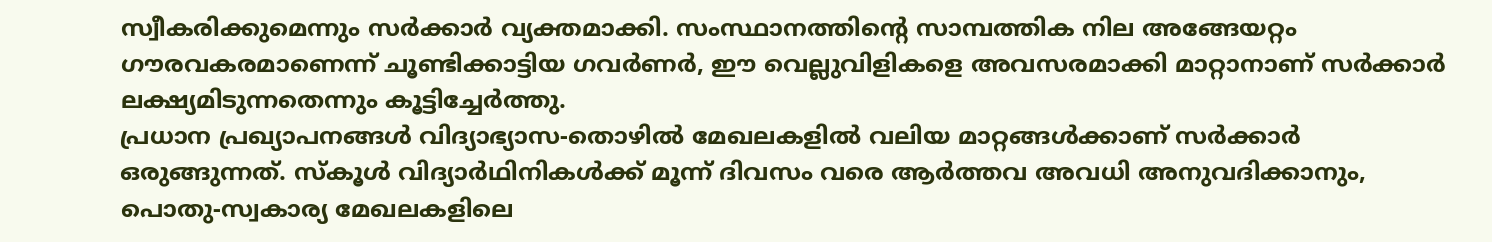സ്വീകരിക്കുമെന്നും സർക്കാർ വ്യക്തമാക്കി. സംസ്ഥാനത്തിന്റെ സാമ്പത്തിക നില അങ്ങേയറ്റം ഗൗരവകരമാണെന്ന് ചൂണ്ടിക്കാട്ടിയ ഗവർണർ, ഈ വെല്ലുവിളികളെ അവസരമാക്കി മാറ്റാനാണ് സർക്കാർ ലക്ഷ്യമിടുന്നതെന്നും കൂട്ടിച്ചേർത്തു.
പ്രധാന പ്രഖ്യാപനങ്ങൾ വിദ്യാഭ്യാസ-തൊഴിൽ മേഖലകളിൽ വലിയ മാറ്റങ്ങൾക്കാണ് സർക്കാർ ഒരുങ്ങുന്നത്. സ്കൂൾ വിദ്യാർഥിനികൾക്ക് മൂന്ന് ദിവസം വരെ ആർത്തവ അവധി അനുവദിക്കാനും, പൊതു-സ്വകാര്യ മേഖലകളിലെ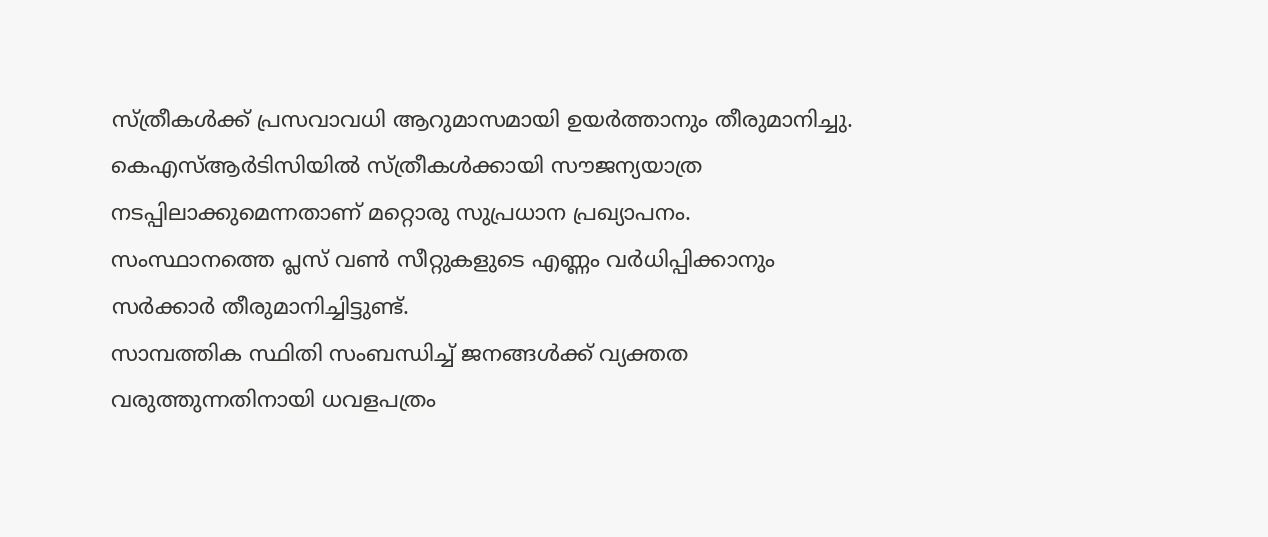സ്ത്രീകൾക്ക് പ്രസവാവധി ആറുമാസമായി ഉയർത്താനും തീരുമാനിച്ചു.
കെഎസ്ആർടിസിയിൽ സ്ത്രീകൾക്കായി സൗജന്യയാത്ര നടപ്പിലാക്കുമെന്നതാണ് മറ്റൊരു സുപ്രധാന പ്രഖ്യാപനം. സംസ്ഥാനത്തെ പ്ലസ് വൺ സീറ്റുകളുടെ എണ്ണം വർധിപ്പിക്കാനും സർക്കാർ തീരുമാനിച്ചിട്ടുണ്ട്.
സാമ്പത്തിക സ്ഥിതി സംബന്ധിച്ച് ജനങ്ങൾക്ക് വ്യക്തത വരുത്തുന്നതിനായി ധവളപത്രം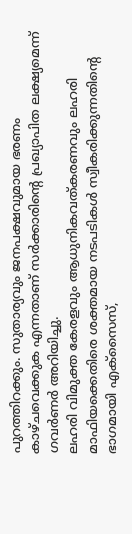പുറത്തിറക്കും. സുതാര്യവും ജനപക്ഷവുമായ ഭരണം കാഴ്ചവെക്കുക എന്നതാണ് സർക്കാരിന്റെ പ്രഖ്യാപിത ലക്ഷ്യമെന്ന് ഗവർണർ അറിയിച്ചു.
ലഹരി വിമുക്ത കേരളവും ആധുനികവത്കരണവും ലഹരി മാഫിയക്കെതിരെ ശക്തമായ നടപടികൾ സ്വീകരിക്കുന്നതിന്റെ ഭാഗമായി എക്സൈസ്,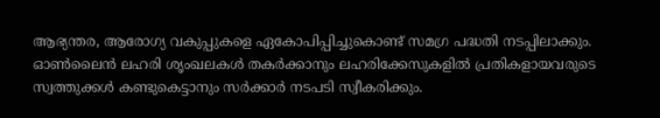ആഭ്യന്തര, ആരോഗ്യ വകുപ്പുകളെ ഏകോപിപ്പിച്ചുകൊണ്ട് സമഗ്ര പദ്ധതി നടപ്പിലാക്കും. ഓൺലൈൻ ലഹരി ശൃംഖലകൾ തകർക്കാനും ലഹരിക്കേസുകളിൽ പ്രതികളായവരുടെ സ്വത്തുക്കൾ കണ്ടുകെട്ടാനും സർക്കാർ നടപടി സ്വീകരിക്കും.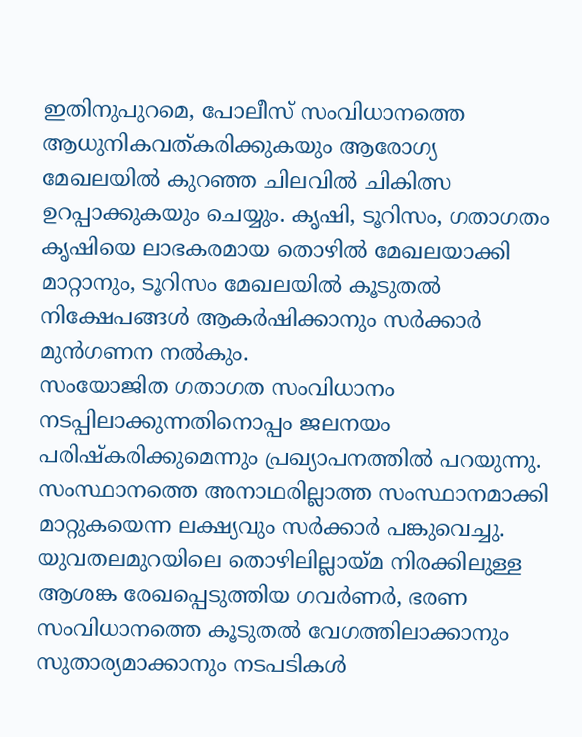ഇതിനുപുറമെ, പോലീസ് സംവിധാനത്തെ ആധുനികവത്കരിക്കുകയും ആരോഗ്യ മേഖലയിൽ കുറഞ്ഞ ചിലവിൽ ചികിത്സ ഉറപ്പാക്കുകയും ചെയ്യും. കൃഷി, ടൂറിസം, ഗതാഗതം കൃഷിയെ ലാഭകരമായ തൊഴിൽ മേഖലയാക്കി മാറ്റാനും, ടൂറിസം മേഖലയിൽ കൂടുതൽ നിക്ഷേപങ്ങൾ ആകർഷിക്കാനും സർക്കാർ മുൻഗണന നൽകും.
സംയോജിത ഗതാഗത സംവിധാനം നടപ്പിലാക്കുന്നതിനൊപ്പം ജലനയം പരിഷ്കരിക്കുമെന്നും പ്രഖ്യാപനത്തിൽ പറയുന്നു. സംസ്ഥാനത്തെ അനാഥരില്ലാത്ത സംസ്ഥാനമാക്കി മാറ്റുകയെന്ന ലക്ഷ്യവും സർക്കാർ പങ്കുവെച്ചു.
യുവതലമുറയിലെ തൊഴിലില്ലായ്മ നിരക്കിലുള്ള ആശങ്ക രേഖപ്പെടുത്തിയ ഗവർണർ, ഭരണ സംവിധാനത്തെ കൂടുതൽ വേഗത്തിലാക്കാനും സുതാര്യമാക്കാനും നടപടികൾ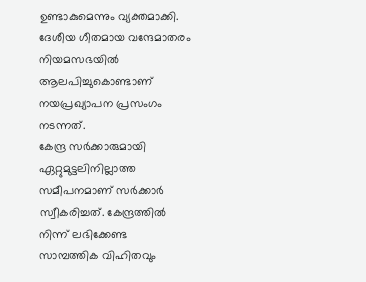ഉണ്ടാകുമെന്നും വ്യക്തമാക്കി. ദേശീയ ഗീതമായ വന്ദേമാതരം നിയമസഭയിൽ ആലപിച്ചുകൊണ്ടാണ് നയപ്രഖ്യാപന പ്രസംഗം നടന്നത്.
കേന്ദ്ര സർക്കാരുമായി ഏറ്റുമുട്ടലിനില്ലാത്ത സമീപനമാണ് സർക്കാർ സ്വീകരിച്ചത്. കേന്ദ്രത്തിൽ നിന്ന് ലഭിക്കേണ്ട
സാമ്പത്തിക വിഹിതവും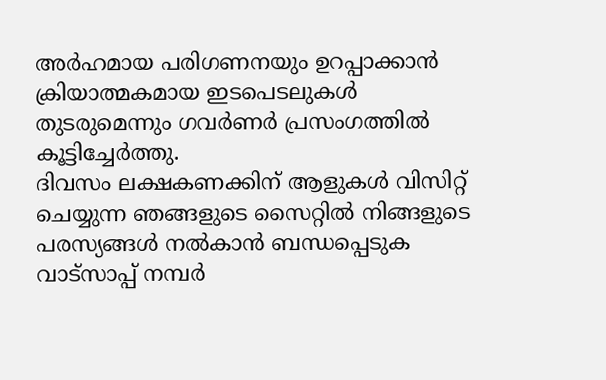അർഹമായ പരിഗണനയും ഉറപ്പാക്കാൻ ക്രിയാത്മകമായ ഇടപെടലുകൾ തുടരുമെന്നും ഗവർണർ പ്രസംഗത്തിൽ കൂട്ടിച്ചേർത്തു.
ദിവസം ലക്ഷകണക്കിന് ആളുകൾ വിസിറ്റ് ചെയ്യുന്ന ഞങ്ങളുടെ സൈറ്റിൽ നിങ്ങളുടെ പരസ്യങ്ങൾ നൽകാൻ ബന്ധപ്പെടുക വാട്സാപ്പ് നമ്പർ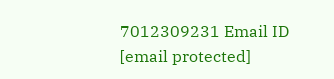7012309231 Email ID [email protected]